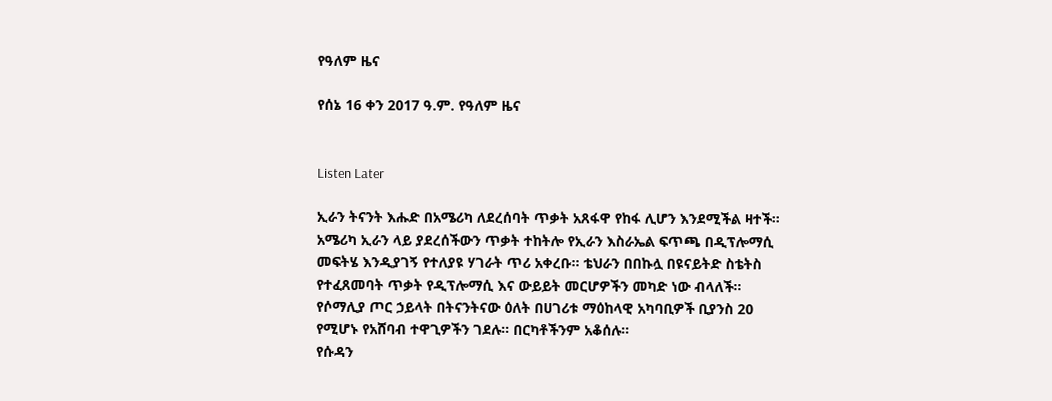የዓለም ዜና

የሰኔ 16 ቀን 2017 ዓ.ም. የዓለም ዜና


Listen Later

ኢራን ትናንት እሑድ በአሜሪካ ለደረሰባት ጥቃት አጸፋዋ የከፋ ሊሆን እንደሚችል ዛተች። አሜሪካ ኢራን ላይ ያደረሰችውን ጥቃት ተከትሎ የኢራን እስራኤል ፍጥጫ በዲፕሎማሲ መፍትሄ እንዲያገኝ የተለያዩ ሃገራት ጥሪ አቀረቡ። ቴህራን በበኩሏ በዩናይትድ ስቴትስ የተፈጸመባት ጥቃት የዲፕሎማሲ እና ውይይት መርሆዎችን መካድ ነው ብላለች።
የሶማሊያ ጦር ኃይላት በትናንትናው ዕለት በሀገሪቱ ማዕከላዊ አካባቢዎች ቢያንስ 20 የሚሆኑ የአሸባብ ተዋጊዎችን ገደሉ። በርካቶችንም አቆሰሉ።
የሱዳን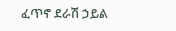ፈጥኖ ደራሽ ኃይል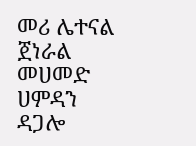መሪ ሌተናል ጀነራል መሀመድ ሀምዳን ዳጋሎ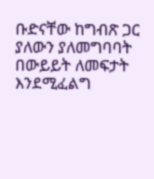ቡድናቸው ከግብጽ ጋር ያለውን ያለመግባባት በውይይት ለመፍታት እንደሚፈልግ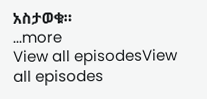አስታወቁ።
...more
View all episodesView all episodes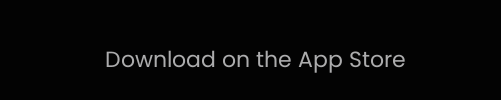Download on the App Store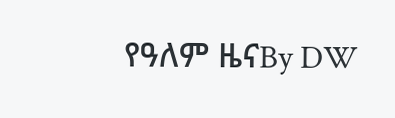የዓለም ዜናBy DW